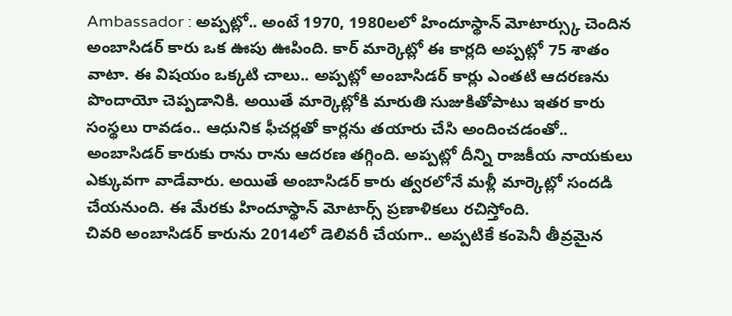Ambassador : అప్పట్లో.. అంటే 1970, 1980లలో హిందూస్థాన్ మోటార్స్కు చెందిన అంబాసిడర్ కారు ఒక ఊపు ఊపింది. కార్ మార్కెట్లో ఈ కార్లది అప్పట్లో 75 శాతం వాటా. ఈ విషయం ఒక్కటి చాలు.. అప్పట్లో అంబాసిడర్ కార్లు ఎంతటి ఆదరణను పొందాయో చెప్పడానికి. అయితే మార్కెట్లోకి మారుతి సుజుకితోపాటు ఇతర కారు సంస్థలు రావడం.. ఆధునిక ఫీచర్లతో కార్లను తయారు చేసి అందించడంతో.. అంబాసిడర్ కారుకు రాను రాను ఆదరణ తగ్గింది. అప్పట్లో దీన్ని రాజకీయ నాయకులు ఎక్కువగా వాడేవారు. అయితే అంబాసిడర్ కారు త్వరలోనే మళ్లీ మార్కెట్లో సందడి చేయనుంది. ఈ మేరకు హిందూస్థాన్ మోటార్స్ ప్రణాళికలు రచిస్తోంది.
చివరి అంబాసిడర్ కారును 2014లో డెలివరీ చేయగా.. అప్పటికే కంపెనీ తీవ్రమైన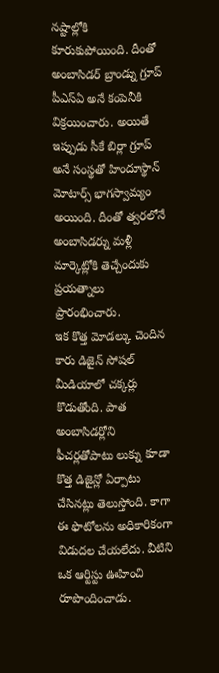నష్టాల్లోకి కూరుకుపోయింది. దీంతో అంబాసిడర్ బ్రాండ్ను గ్రూప్ పీఎస్ఏ అనే కంపెనీకి విక్రయించారు. అయితే ఇప్పుడు సీకే బిర్లా గ్రూప్ అనే సంస్థతో హిందూస్థాన్ మోటార్స్ భాగస్వామ్యం అయింది. దీంతో త్వరలోనే అంబాసిడర్ను మళ్లీ మార్కెట్లోకి తెచ్చేందుకు ప్రయత్నాలు ప్రారంభించారు.
ఇక కొత్త మోడల్కు చెందిన కారు డిజైన్ సోషల్ మీడియాలో చక్కర్లు కొడుతోంది. పాత అంబాసిడర్లోని ఫీచర్లతోపాటు లుక్ను కూడా కొత్త డిజైన్లో ఏర్పాటు చేసినట్లు తెలుస్తోంది. కాగా ఈ ఫొటోలను అధికారికంగా విడుదల చేయలేదు. వీటిని ఒక ఆర్టిస్టు ఊహించి రూపొందించాడు.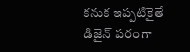కనుక ఇప్పటికైతే డిజైన్ పరంగా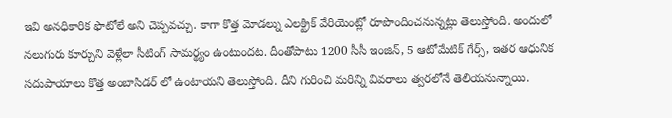ఇవి అనధికారిక ఫొటోలే అని చెప్పవచ్చు. కాగా కొత్త మోడల్ను ఎలక్ట్రిక్ వేరియెంట్లో రూపొందించనున్నట్లు తెలుస్తోంది. అందులో నలుగురు కూర్చుని వెళ్లేలా సీటింగ్ సామర్థ్యం ఉంటుందట. దీంతోపాటు 1200 సీసీ ఇంజిన్, 5 ఆటోమేటిక్ గేర్స్, ఇతర ఆధునిక సదుపాయాలు కొత్త అంబాసిడర్ లో ఉంటాయని తెలుస్తోంది. దీని గురించి మరిన్ని వివరాలు త్వరలోనే తెలియనున్నాయి.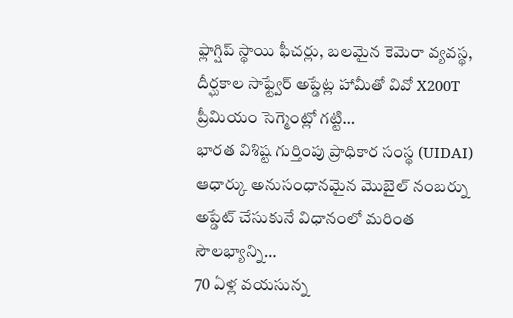ఫ్లాగ్షిప్ స్థాయి ఫీచర్లు, బలమైన కెమెరా వ్యవస్థ, దీర్ఘకాల సాఫ్ట్వేర్ అప్డేట్ల హామీతో వివో X200T ప్రీమియం సెగ్మెంట్లో గట్టి…
భారత విశిష్ట గుర్తింపు ప్రాధికార సంస్థ (UIDAI) ఆధార్కు అనుసంధానమైన మొబైల్ నంబర్ను అప్డేట్ చేసుకునే విధానంలో మరింత సౌలభ్యాన్ని…
70 ఏళ్ల వయసున్న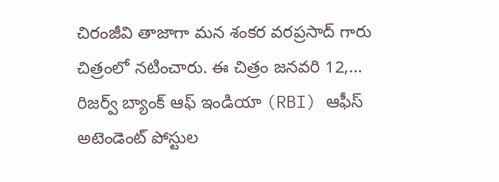చిరంజీవి తాజాగా మన శంకర వరప్రసాద్ గారు చిత్రంలో నటించారు. ఈ చిత్రం జనవరి 12,…
రిజర్వ్ బ్యాంక్ ఆఫ్ ఇండియా (RBI) ఆఫీస్ అటెండెంట్ పోస్టుల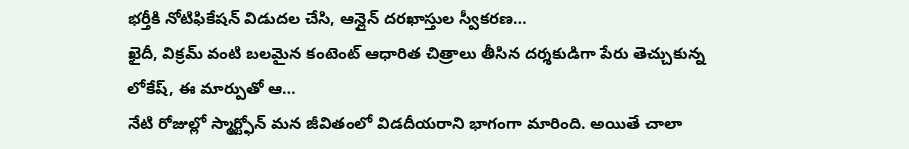భర్తీకి నోటిఫికేషన్ విడుదల చేసి, ఆన్లైన్ దరఖాస్తుల స్వీకరణ…
ఖైదీ, విక్రమ్ వంటి బలమైన కంటెంట్ ఆధారిత చిత్రాలు తీసిన దర్శకుడిగా పేరు తెచ్చుకున్న లోకేష్, ఈ మార్పుతో ఆ…
నేటి రోజుల్లో స్మార్ట్ఫోన్ మన జీవితంలో విడదీయరాని భాగంగా మారింది. అయితే చాలా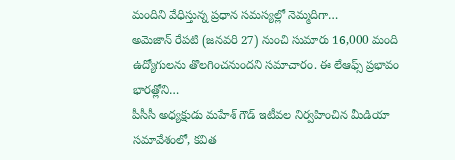మందిని వేధిస్తున్న ప్రధాన సమస్యల్లో నెమ్మదిగా…
అమెజాన్ రేపటి (జనవరి 27) నుంచి సుమారు 16,000 మంది ఉద్యోగులను తొలగించనుందని సమాచారం. ఈ లేఆఫ్స్ ప్రభావం భారత్లోని…
పీసీసీ అధ్యక్షుడు మహేశ్ గౌడ్ ఇటీవల నిర్వహించిన మీడియా సమావేశంలో, కవిత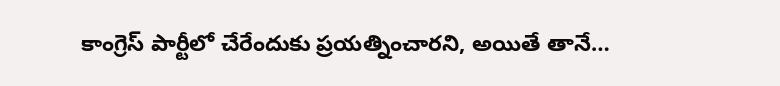కాంగ్రెస్ పార్టీలో చేరేందుకు ప్రయత్నించారని, అయితే తానే…